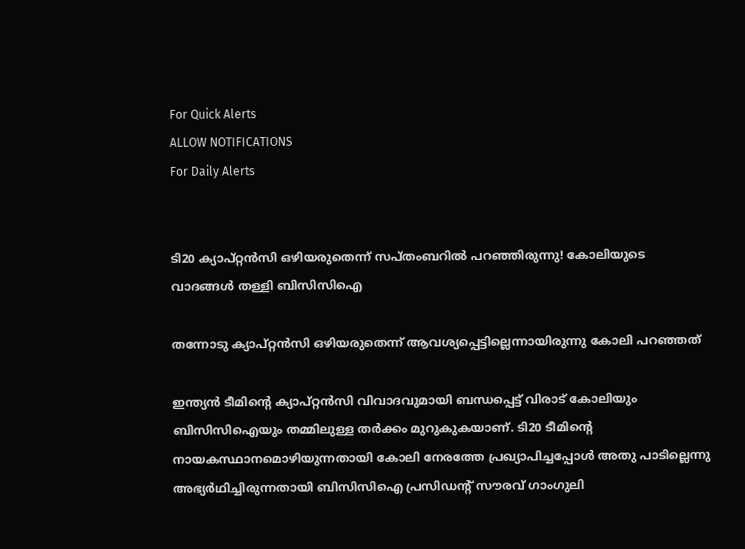For Quick Alerts
ALLOW NOTIFICATIONS
For Daily Alerts


ടി20 ക്യാപ്റ്റന്‍സി ഒഴിയരുതെന്ന് സപ്തംബറില്‍ പറഞ്ഞിരുന്നു! കോലിയുടെ വാദങ്ങള്‍ തള്ളി ബിസിസിഐ

തന്നോടു ക്യാപ്റ്റന്‍സി ഒഴിയരുതെന്ന് ആവശ്യപ്പെട്ടില്ലെന്നായിരുന്നു കോലി പറഞ്ഞത്

ഇന്ത്യന്‍ ടീമിന്റെ ക്യാപ്റ്റന്‍സി വിവാദവുമായി ബന്ധപ്പെട്ട് വിരാട് കോലിയും ബിസിസിഐയും തമ്മിലുള്ള തര്‍ക്കം മുറുകുകയാണ്. ടി20 ടീമിന്റെ നായകസ്ഥാനമൊഴിയുന്നതായി കോലി നേരത്തേ പ്രഖ്യാപിച്ചപ്പോള്‍ അതു പാടില്ലെന്നു അഭ്യര്‍ഥിച്ചിരുന്നതായി ബിസിസിഐ പ്രസിഡന്റ് സൗരവ് ഗാംഗുലി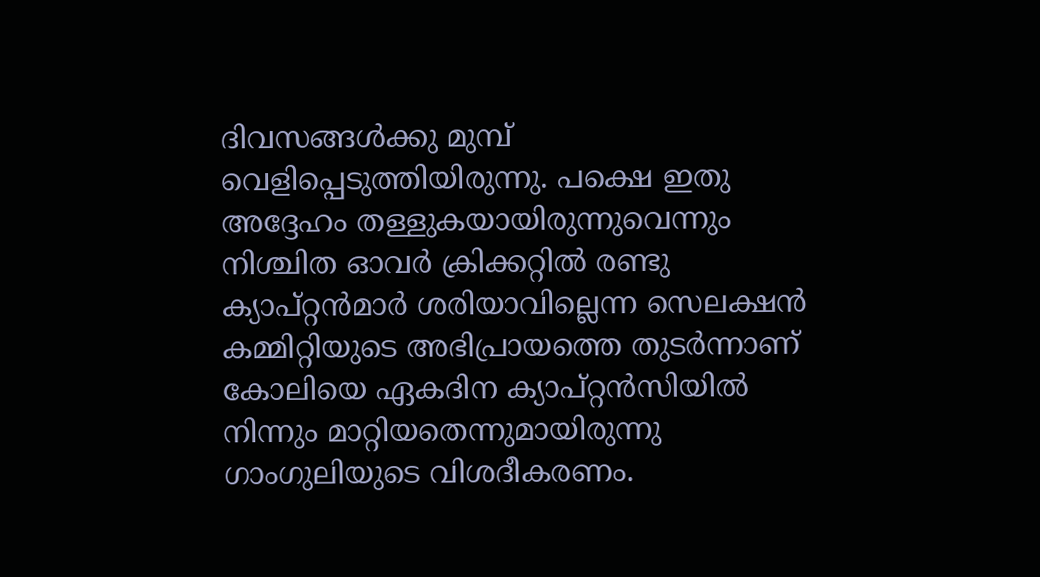ദിവസങ്ങള്‍ക്കു മുമ്പ് വെളിപ്പെടുത്തിയിരുന്നു. പക്ഷെ ഇതു അദ്ദേഹം തള്ളുകയായിരുന്നുവെന്നും നിശ്ചിത ഓവര്‍ ക്രിക്കറ്റില്‍ രണ്ടു ക്യാപ്റ്റന്‍മാര്‍ ശരിയാവില്ലെന്ന സെലക്ഷന്‍ കമ്മിറ്റിയുടെ അഭിപ്രായത്തെ തുടര്‍ന്നാണ് കോലിയെ ഏകദിന ക്യാപ്റ്റന്‍സിയില്‍ നിന്നും മാറ്റിയതെന്നുമായിരുന്നു ഗാംഗുലിയുടെ വിശദീകരണം.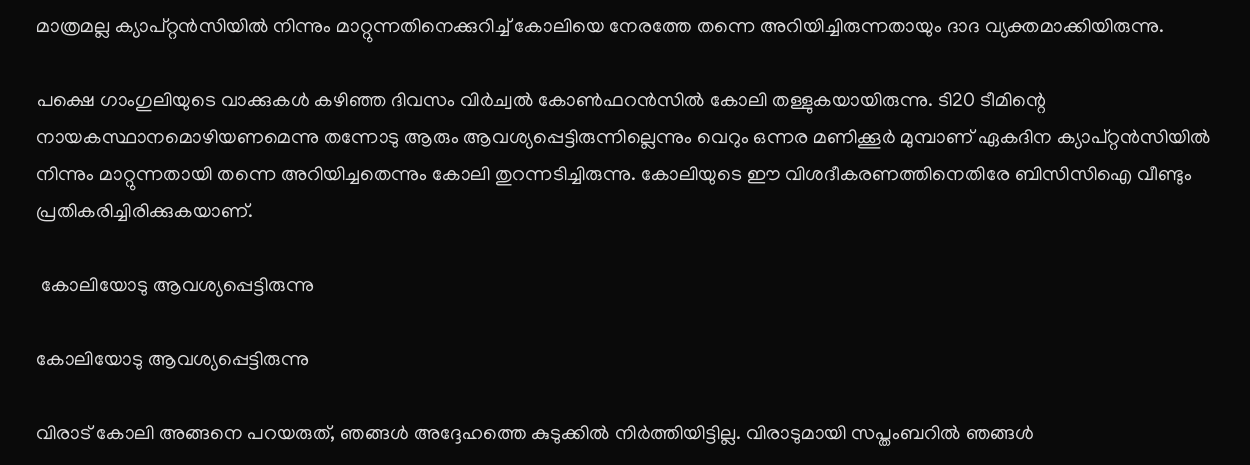മാത്രമല്ല ക്യാപ്റ്റന്‍സിയില്‍ നിന്നും മാറ്റുന്നതിനെക്കുറിച്ച് കോലിയെ നേരത്തേ തന്നെ അറിയിച്ചിരുന്നതായും ദാദ വ്യക്തമാക്കിയിരുന്നു.

പക്ഷെ ഗാംഗുലിയുടെ വാക്കുകള്‍ കഴിഞ്ഞ ദിവസം വിര്‍ച്വല്‍ കോണ്‍ഫറന്‍സില്‍ കോലി തള്ളുകയായിരുന്നു. ടി20 ടീമിന്റെ നായകസ്ഥാനമൊഴിയണമെന്നു തന്നോടു ആരും ആവശ്യപ്പെട്ടിരുന്നില്ലെന്നും വെറും ഒന്നര മണിക്കൂര്‍ മുമ്പാണ് ഏകദിന ക്യാപ്റ്റന്‍സിയില്‍ നിന്നും മാറ്റുന്നതായി തന്നെ അറിയിച്ചതെന്നും കോലി തുറന്നടിച്ചിരുന്നു. കോലിയുടെ ഈ വിശദീകരണത്തിനെതിരേ ബിസിസിഐ വീണ്ടും പ്രതികരിച്ചിരിക്കുകയാണ്.

 കോലിയോടു ആവശ്യപ്പെട്ടിരുന്നു

കോലിയോടു ആവശ്യപ്പെട്ടിരുന്നു

വിരാട് കോലി അങ്ങനെ പറയരുത്, ഞങ്ങള്‍ അദ്ദേഹത്തെ കുടുക്കില്‍ നിര്‍ത്തിയിട്ടില്ല. വിരാടുമായി സപ്തംബറില്‍ ഞങ്ങള്‍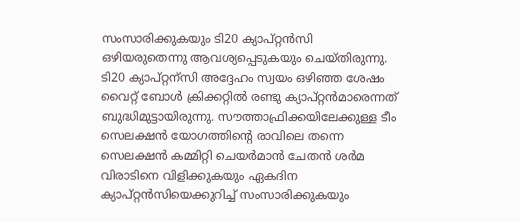സംസാരിക്കുകയും ടി20 ക്യാപ്റ്റന്‍സി ഒഴിയരുതെന്നു ആവശ്യപ്പെടുകയും ചെയ്തിരുന്നു.
ടി20 ക്യാപ്റ്റന്‌സി അദ്ദേഹം സ്വയം ഒഴിഞ്ഞ ശേഷം വൈറ്റ് ബോള്‍ ക്രിക്കറ്റില്‍ രണ്ടു ക്യാപ്റ്റന്‍മാരെന്നത് ബുദ്ധിമുട്ടായിരുന്നു. സൗത്താഫ്രിക്കയിലേക്കുള്ള ടീം സെലക്ഷന്‍ യോഗത്തിന്റെ രാവിലെ തന്നെ സെലക്ഷന്‍ കമ്മിറ്റി ചെയര്‍മാന്‍ ചേതന്‍ ശര്‍മ വിരാടിനെ വിളിക്കുകയും ഏകദിന ക്യാപ്റ്റന്‍സിയെക്കുറിച്ച് സംസാരിക്കുകയും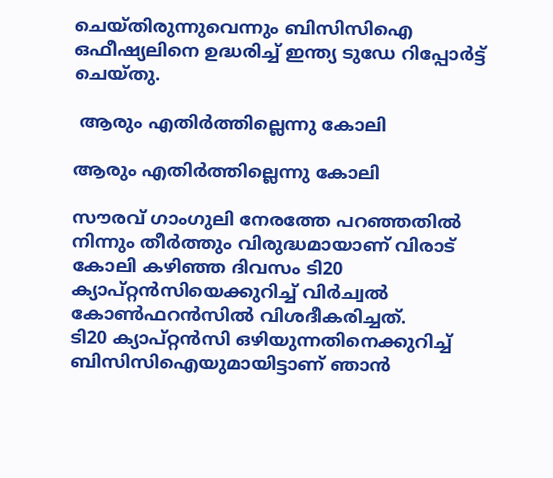ചെയ്തിരുന്നുവെന്നും ബിസിസിഐ ഒഫീഷ്യലിനെ ഉദ്ധരിച്ച് ഇന്ത്യ ടുഡേ റിപ്പോര്‍ട്ട് ചെയ്തു.

 ആരും എതിര്‍ത്തില്ലെന്നു കോലി

ആരും എതിര്‍ത്തില്ലെന്നു കോലി

സൗരവ് ഗാംഗുലി നേരത്തേ പറഞ്ഞതില്‍ നിന്നും തീര്‍ത്തും വിരുദ്ധമായാണ് വിരാട് കോലി കഴിഞ്ഞ ദിവസം ടി20 ക്യാപ്റ്റന്‍സിയെക്കുറിച്ച് വിര്‍ച്വല്‍ കോണ്‍ഫറന്‍സില്‍ വിശദീകരിച്ചത്.
ടി20 ക്യാപ്റ്റന്‍സി ഒഴിയുന്നതിനെക്കുറിച്ച് ബിസിസിഐയുമായിട്ടാണ് ഞാന്‍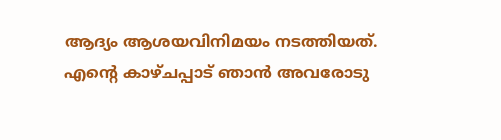ആദ്യം ആശയവിനിമയം നടത്തിയത്. എന്റെ കാഴ്ചപ്പാട് ഞാന്‍ അവരോടു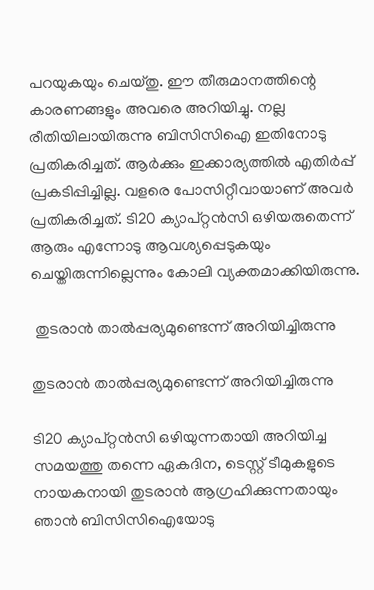പറയുകയും ചെയ്തു. ഈ തീരുമാനത്തിന്റെ കാരണങ്ങളും അവരെ അറിയിച്ചു. നല്ല രീതിയിലായിരുന്നു ബിസിസിഐ ഇതിനോടു പ്രതികരിച്ചത്. ആര്‍ക്കും ഇക്കാര്യത്തില്‍ എതിര്‍പ്പ് പ്രകടിപ്പിച്ചില്ല. വളരെ പോസിറ്റീവായാണ് അവര്‍ പ്രതികരിച്ചത്. ടി20 ക്യാപ്റ്റന്‍സി ഒഴിയരുതെന്ന് ആരും എന്നോടു ആവശ്യപ്പെടുകയും ചെയ്തിരുന്നില്ലെന്നും കോലി വ്യക്തമാക്കിയിരുന്നു.

 തുടരാന്‍ താല്‍പ്പര്യമുണ്ടെന്ന് അറിയിച്ചിരുന്നു

തുടരാന്‍ താല്‍പ്പര്യമുണ്ടെന്ന് അറിയിച്ചിരുന്നു

ടി20 ക്യാപ്റ്റന്‍സി ഒഴിയുന്നതായി അറിയിച്ച സമയത്തു തന്നെ ഏകദിന, ടെസ്റ്റ് ടീമുകളുടെ നായകനായി തുടരാന്‍ ആഗ്രഹിക്കുന്നതായും ഞാന്‍ ബിസിസിഐയോടു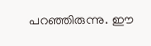പറഞ്ഞിരുന്നു. ഈ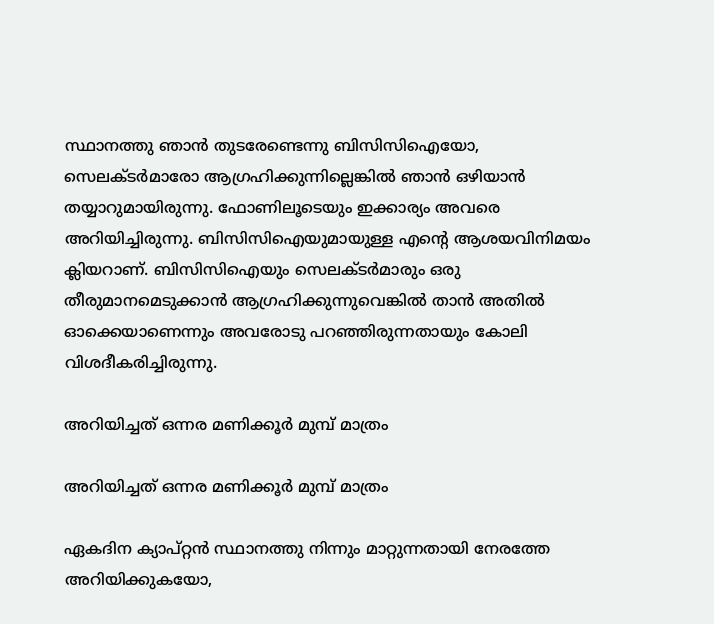സ്ഥാനത്തു ഞാന്‍ തുടരേണ്ടെന്നു ബിസിസിഐയോ, സെലക്ടര്‍മാരോ ആഗ്രഹിക്കുന്നില്ലെങ്കില്‍ ഞാന്‍ ഒഴിയാന്‍ തയ്യാറുമായിരുന്നു. ഫോണിലൂടെയും ഇക്കാര്യം അവരെ അറിയിച്ചിരുന്നു. ബിസിസിഐയുമായുള്ള എന്റെ ആശയവിനിമയം ക്ലിയറാണ്. ബിസിസിഐയും സെലക്ടര്‍മാരും ഒരു തീരുമാനമെടുക്കാന്‍ ആഗ്രഹിക്കുന്നുവെങ്കില്‍ താന്‍ അതില്‍ ഓക്കെയാണെന്നും അവരോടു പറഞ്ഞിരുന്നതായും കോലി വിശദീകരിച്ചിരുന്നു.

അറിയിച്ചത് ഒന്നര മണിക്കൂര്‍ മുമ്പ് മാത്രം

അറിയിച്ചത് ഒന്നര മണിക്കൂര്‍ മുമ്പ് മാത്രം

ഏകദിന ക്യാപ്റ്റന്‍ സ്ഥാനത്തു നിന്നും മാറ്റുന്നതായി നേരത്തേ അറിയിക്കുകയോ,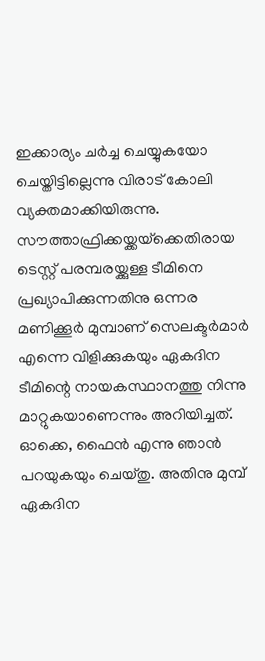ഇക്കാര്യം ചര്‍ച്ച ചെയ്യുകയോ ചെയ്തിട്ടില്ലെന്നു വിരാട് കോലി വ്യക്തമാക്കിയിരുന്നു. സൗത്താഫ്രിക്കയ്ക്കയ്‌ക്കെതിരായ ടെസ്റ്റ് പരമ്പരയ്ക്കുള്ള ടീമിനെ പ്രഖ്യാപിക്കുന്നതിനു ഒന്നര മണിക്കൂര്‍ മുമ്പാണ് സെലക്ടര്‍മാര്‍ എന്നെ വിളിക്കുകയും ഏകദിന ടീമിന്റെ നായകസ്ഥാനത്തു നിന്നു മാറ്റുകയാണെന്നും അറിയിച്ചത്. ഓക്കെ, ഫൈന്‍ എന്നു ഞാന്‍ പറയുകയും ചെയ്തു. അതിനു മുമ്പ് ഏകദിന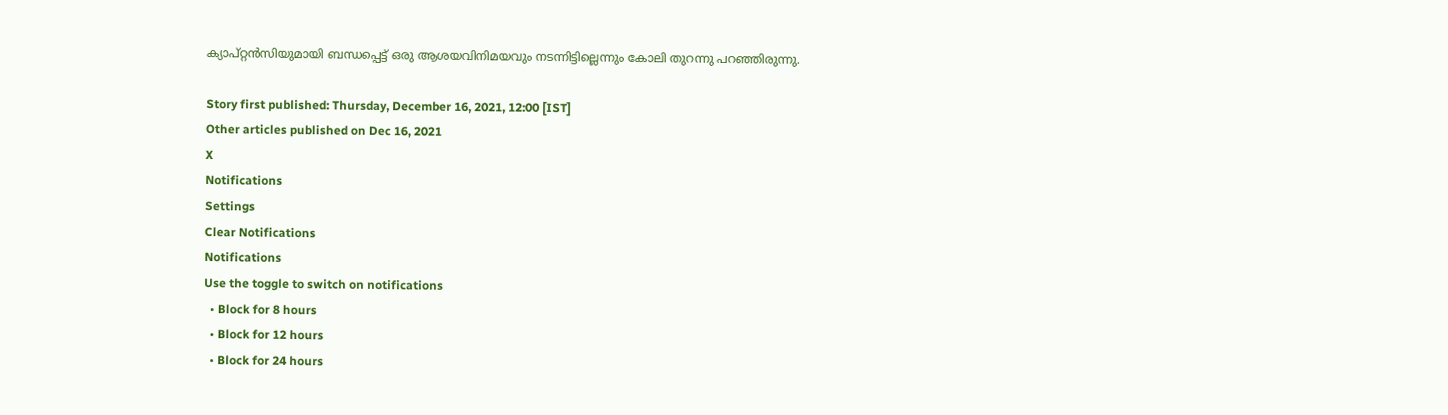ക്യാപ്റ്റന്‍സിയുമായി ബന്ധപ്പെട്ട് ഒരു ആശയവിനിമയവും നടന്നിട്ടില്ലെന്നും കോലി തുറന്നു പറഞ്ഞിരുന്നു.

Story first published: Thursday, December 16, 2021, 12:00 [IST]
Other articles published on Dec 16, 2021
X
Notifications
Settings
Clear Notifications
Notifications
Use the toggle to switch on notifications
  • Block for 8 hours
  • Block for 12 hours
  • Block for 24 hours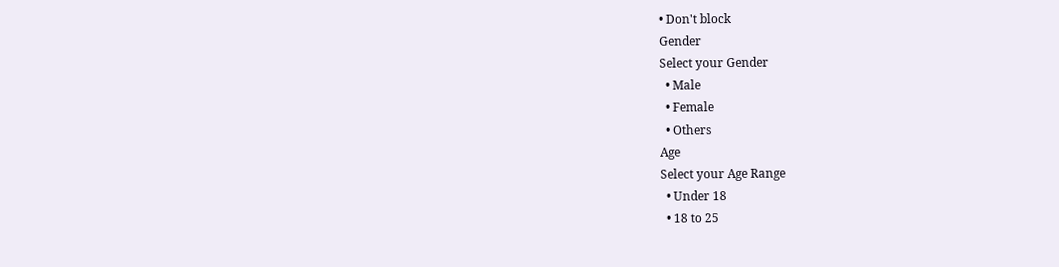• Don't block
Gender
Select your Gender
  • Male
  • Female
  • Others
Age
Select your Age Range
  • Under 18
  • 18 to 25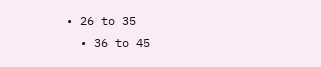• 26 to 35
  • 36 to 45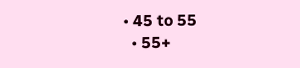• 45 to 55
  • 55+